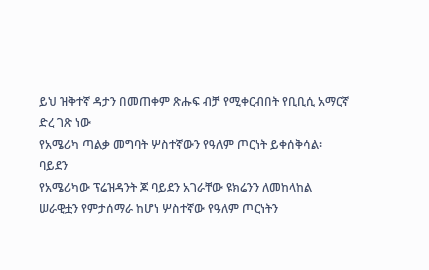ይህ ዝቅተኛ ዳታን በመጠቀም ጽሑፍ ብቻ የሚቀርብበት የቢቢሲ አማርኛ ድረ ገጽ ነው
የአሜሪካ ጣልቃ መግባት ሦስተኛውን የዓለም ጦርነት ይቀሰቅሳል፡ ባይደን
የአሜሪካው ፕሬዝዳንት ጆ ባይደን አገራቸው ዩክሬንን ለመከላከል ሠራዊቷን የምታሰማራ ከሆነ ሦስተኛው የዓለም ጦርነትን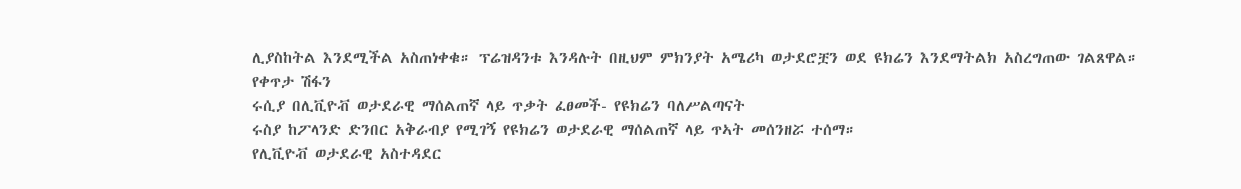ሊያስከትል እንደሚችል አስጠነቀቁ። ፕሬዝዳንቱ እንዳሉት በዚህም ምክንያት አሜሪካ ወታደሮቿን ወደ ዩክሬን እንደማትልክ አስረግጠው ገልጸዋል።
የቀጥታ ሽፋን
ሩሲያ በሊቪዮቭ ወታደራዊ ማሰልጠኛ ላይ ጥቃት ፈፀመች- የዩክሬን ባለሥልጣናት
ሩስያ ከፖላንድ ድንበር አቅራብያ የሚገኝ የዩክሬን ወታደራዊ ማሰልጠኛ ላይ ጥኣት መሰንዘሯ ተሰማ።
የሊቪዮቭ ወታደራዊ አስተዳደር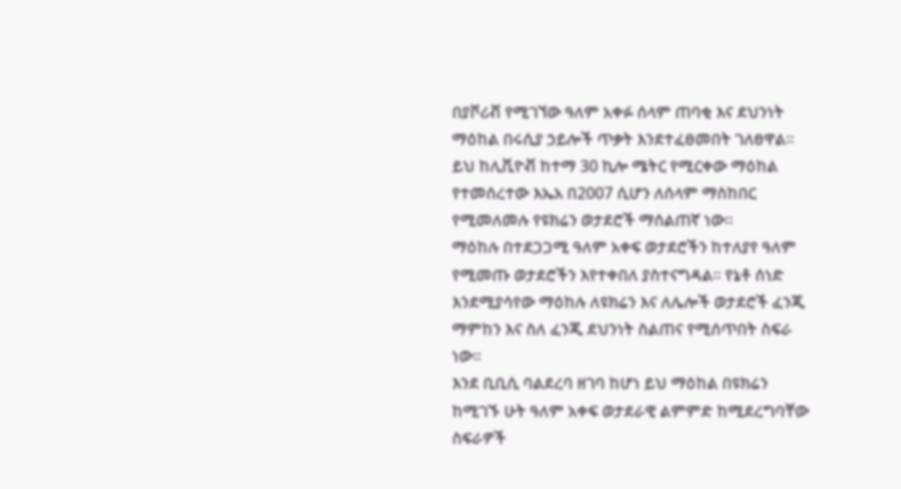በያቮሪቭ የሚገኘው ዓለም አቀፉ ሰላም ጠባቂ እና ደህንነት ማዕከል በሩሲያ ኃይሎች ጥቃት እንደተፈፀመበት ገለፀዋል።
ይህ ከሊቪዮቭ ከተማ 30 ኪሎ ሜትር የሚርቀው ማዕከል የተመሰረተው እኤአ በ2007 ሲሆን ለሰላም ማስከበር የሚመለመሉ የዩክሬን ወታደሮች ማሰልጠኛ ነው።
ማዕከሉ በተደጋጋሚ ዓለም አቀፍ ወታደሮችን ከተለያየ ዓለም የሚመጡ ወታደሮችን እየተቀበለ ያስተናግዳል። የኔቶ ሰነድ እንደሚያሳየው ማዕከሉ ለዩክሬን እና ለሌሎች ወታደሮች ፈንጂ ማምከን እና ስለ ፈንጂ ደህንነት ስልጠና የሚሰጥበት ስፍራ ነው።
እንደ ቢቢሲ ባልደረባ ዘገባ ከሆነ ይህ ማዕከል በዩክሬን ከሚገኙ ሁት ዓለም አቀፍ ወታደራዊ ልምምድ ከሚደረግባቸው ስፍራዎች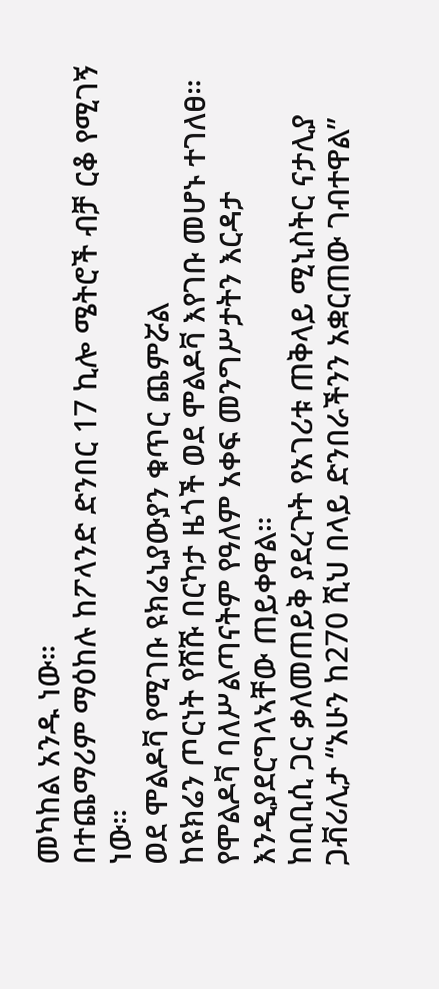መካከል አንዱ ነው።
በተጨማሪም ማዕከሉ ከፖላንድ ድንበር 17 ኪሎ ሜትሮች ብቻ ርቆ የሚገኝ ነው።
ወደ ሞልዶቫ የሚገቡ ዩክሬኒያውያን ቁጥር ጨምሯል
ከዩክሬን ጦርነት የሸሹ በርካታ ዜጎች ወደ ሞልዶቫ እየገቡ መሆኑ ተገለፀ። የሞልዶቫ ባለሥልጣናትም የዓለም አቀፍ መንግሥታትን እርዳታ እንዲያደርግላኣቸው ጠይቀዋል።
ከቢቢሲ ጋር ቃለመጠይቅ ያደረጉት የአገሪቱ ጠቅላይ ሚኒስትር ናታሊያ ጋቭሪሊታ “አሁን ከ270 ሺህ በላይ ድንበራችንን አቋርጠው ገብተዋል”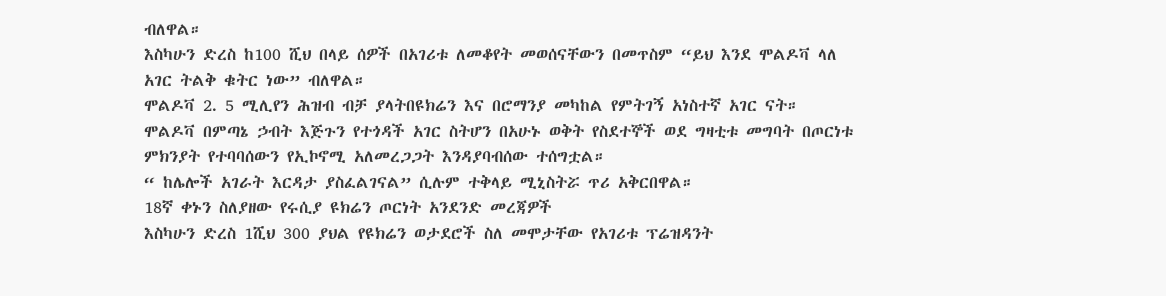ብለዋል።
እስካሁን ድረስ ከ100 ሺህ በላይ ሰዎች በአገሪቱ ለመቆየት መወሰናቸውን በመጥስም “ይህ እንደ ሞልዶቫ ላለ አገር ትልቅ ቁትር ነው” ብለዋል።
ሞልዶቫ 2. 5 ሚሊየን ሕዝብ ብቻ ያላትበዩክሬን እና በሮማንያ መካከል የምትገኝ አነስተኛ አገር ናት።
ሞልዶቫ በምጣኔ ኃብት እጅጉን የተጎዳች አገር ስትሆን በአሁኑ ወቅት የስደተኞች ወደ ግዛቲቱ መግባት በጦርነቱ ምክንያት የተባባሰውን የኢኮኖሚ አለመረጋጋት እንዳያባብሰው ተሰግቷል።
“ ከሌሎች አገራት እርዳታ ያስፈልገናል” ሲሉም ተቅላይ ሚኒስትሯ ጥሪ አቅርበዋል።
18ኛ ቀኑን ስለያዘው የሩሲያ ዩክሬን ጦርነት አንደንድ መረጃዎች
እስካሁን ድረስ 1ሺህ 300 ያህል የዩክሬን ወታደሮች ስለ መሞታቸው የአገሪቱ ፕሬዝዳንት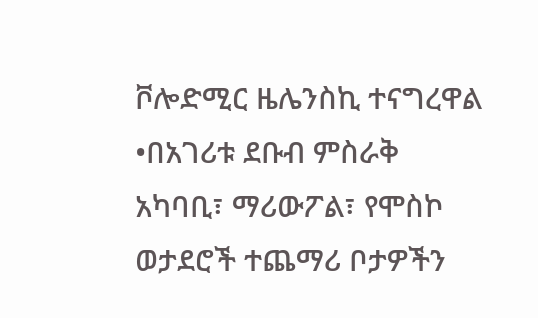ቮሎድሚር ዜሌንስኪ ተናግረዋል
•በአገሪቱ ደቡብ ምስራቅ አካባቢ፣ ማሪውፖል፣ የሞስኮ ወታደሮች ተጨማሪ ቦታዎችን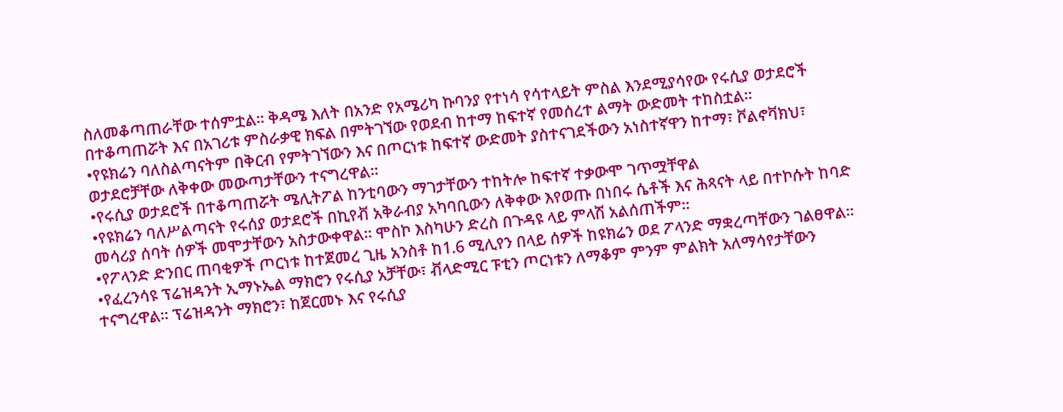ስለመቆጣጠራቸው ተሰምቷል። ቅዳሜ እለት በአንድ የአሜሪካ ኩባንያ የተነሳ የሳተላይት ምስል እንደሚያሳየው የሩሲያ ወታደሮች በተቆጣጠሯት እና በአገሪቱ ምስራቃዊ ክፍል በምትገኘው የወደብ ከተማ ከፍተኛ የመሰረተ ልማት ውድመት ተከስቷል።
•የዩክሬን ባለስልጣናትም በቅርብ የምትገኘውን እና በጦርነቱ ከፍተኛ ውድመት ያስተናገደችውን አነስተኛዋን ከተማ፣ ቮልኖቫክህ፣ ወታደሮቻቸው ለቅቀው መውጣታቸውን ተናግረዋል።
•የሩሲያ ወታደሮች በተቆጣጠሯት ሜሊትፖል ከንቲባውን ማገታቸውን ተከትሎ ከፍተኛ ተቃውሞ ገጥሟቸዋል
•የዩክሬን ባለሥልጣናት የሩሰያ ወታደሮች በኪየቭ አቅራብያ አካባቢውን ለቅቀው እየወጡ በነበሩ ሴቶች እና ሕጻናት ላይ በተኮሱት ከባድ መሳሪያ ሰባት ሰዎች መሞታቸውን አስታውቀዋል። ሞስኮ እስካሁን ድረስ በጉዳዩ ላይ ምላሽ አልሰጠችም።
•የፖላንድ ድንበር ጠባቂዎች ጦርነቱ ከተጀመረ ጊዜ አንስቶ ከ1.6 ሚሊየን በላይ ሰዎች ከዩክሬን ወደ ፖላንድ ማቋረጣቸውን ገልፀዋል።
•የፈረንሳዩ ፕሬዝዳንት ኢማኑኤል ማክሮን የሩሲያ አቻቸው፣ ቭላድሚር ፑቲን ጦርነቱን ለማቆም ምንም ምልክት አለማሳየታቸውን ተናግረዋል። ፕሬዝዳንት ማክሮን፣ ከጀርመኑ እና የሩሲያ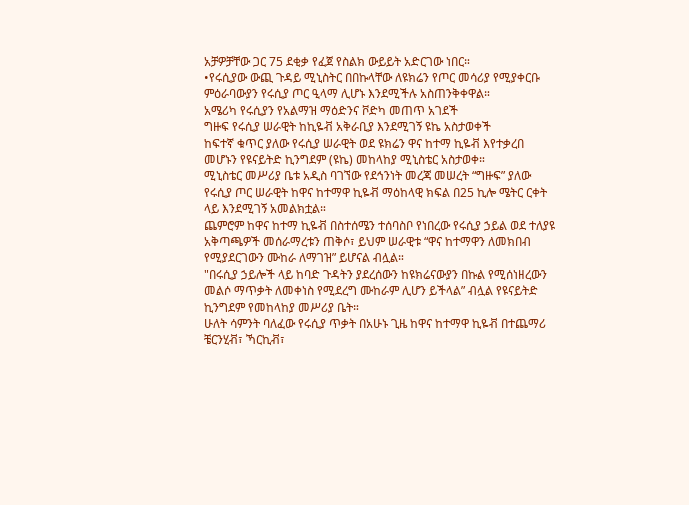አቻዎቻቸው ጋር 75 ደቂቃ የፈጀ የስልክ ውይይት አድርገው ነበር።
•የሩሲያው ውጪ ጉዳይ ሚኒስትር በበኩላቸው ለዩክሬን የጦር መሳሪያ የሚያቀርቡ ምዕራባውያን የሩሲያ ጦር ዒላማ ሊሆኑ እንደሚችሉ አስጠንቅቀዋል።
አሜሪካ የሩሲያን የአልማዝ ማዕድንና ቮድካ መጠጥ አገደች
ግዙፍ የሩሲያ ሠራዊት ከኪዬቭ አቅራቢያ እንደሚገኝ ዩኬ አስታወቀች
ከፍተኛ ቁጥር ያለው የሩሲያ ሠራዊት ወደ ዩክሬን ዋና ከተማ ኪዬቭ እየተቃረበ መሆኑን የዩናይትድ ኪንግደም (ዩኬ) መከላከያ ሚኒስቴር አስታወቀ።
ሚኒስቴር መሥሪያ ቤቱ አዲስ ባገኘው የደኅንነት መረጃ መሠረት “ግዙፍ” ያለው የሩሲያ ጦር ሠራዊት ከዋና ከተማዋ ኪዬቭ ማዕከላዊ ክፍል በ25 ኪሎ ሜትር ርቀት ላይ እንደሚገኝ አመልክቷል።
ጨምሮም ከዋና ከተማ ኪዬቭ በስተሰሜን ተሰባስቦ የነበረው የሩሲያ ኃይል ወደ ተለያዩ አቅጣጫዎች መሰራማረቱን ጠቅሶ፣ ይህም ሠራዊቱ “ዋና ከተማዋን ለመክበብ የሚያደርገውን ሙከራ ለማገዝ” ይሆናል ብሏል።
"በሩሲያ ኃይሎች ላይ ከባድ ጉዳትን ያደረሰውን ከዩክሬናውያን በኩል የሚሰነዘረውን መልሶ ማጥቃት ለመቀነስ የሚደረግ ሙከራም ሊሆን ይችላል” ብሏል የዩናይትድ ኪንግደም የመከላከያ መሥሪያ ቤት።
ሁለት ሳምንት ባለፈው የሩሲያ ጥቃት በአሁኑ ጊዜ ከዋና ከተማዋ ኪዬቭ በተጨማሪ ቼርንሂቭ፣ ኻርኪቭ፣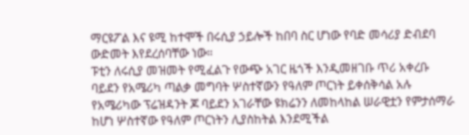ማርዩፖል እና ዩሚ ከተሞች በሩሲያ ኃይሎች ከበባ ስር ሆነው የባድ መሳሪያ ድብደባ ውድመት እየደረሰባቸው ነው።
ፑቲን ለሩሲያ መዝመት የሚፈልጉ የውጭ አገር ዜጎች እንዲመዘገቡ ጥሪ አቀረቡ
ባይደን የአሜሪካ ጣልቃ መግባት ሦስተኛውን የዓለም ጦርነት ይቀሰቅሳል አሉ
የአሜሪካው ፕሬዝዳንት ጆ ባይደን አገራቸው ዩክሬንን ለመከላከል ሠራዊቷን የምታሰማራ ከሆነ ሦስተኛው የዓለም ጦርነትን ሊያስከትል እንደሚችል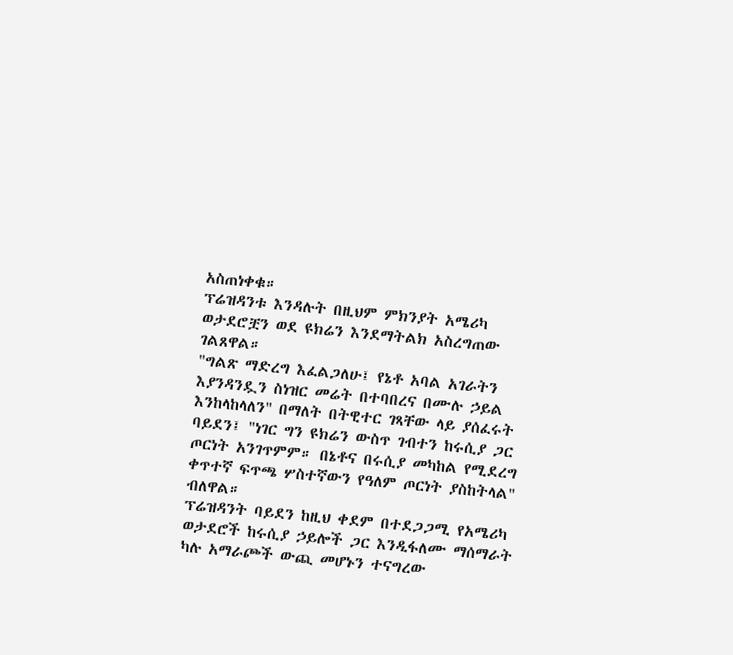አስጠነቀቁ።
ፕሬዝዳንቱ እንዳሉት በዚህም ምክንያት አሜሪካ ወታደሮቿን ወደ ዩክሬን እንደማትልክ አስረግጠው ገልጸዋል።
"ግልጽ ማድረግ እፈልጋለሁ፤ የኔቶ አባል አገራትን እያንዳንዷን ስነዝር መሬት በተባበረና በሙሉ ኃይል እንከላከላለን" በማለት በትዊተር ገጻቸው ላይ ያሰፈሩት ባይደን፤ "ነገር ግን ዩክሬን ውስጥ ገብተን ከሩሲያ ጋር ጦርነት አንገጥምም። በኔቶና በሩሲያ መካከል የሚደረግ ቀጥተኛ ፍጥጫ ሦስተኛውን የዓለም ጦርነት ያስከትላል" ብለዋል።
ፕሬዝዳንት ባይደን ከዚህ ቀደም በተደጋጋሚ የአሜሪካ ወታደሮች ከሩሲያ ኃይሎች ጋር እንዲፋለሙ ማሰማራት ካሉ አማራጮች ውጪ መሆኑን ተናግረው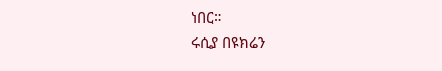ነበር።
ሩሲያ በዩክሬን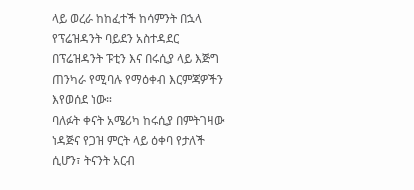ላይ ወረራ ከከፈተች ከሳምንት በኋላ የፕሬዝዳንት ባይደን አስተዳደር በፕሬዝዳንት ፑቲን እና በሩሲያ ላይ እጅግ ጠንካራ የሚባሉ የማዕቀብ እርምጃዎችን እየወሰደ ነው።
ባለፉት ቀናት አሜሪካ ከሩሲያ በምትገዛው ነዳጅና የጋዝ ምርት ላይ ዕቀባ የታለች ሲሆን፣ ትናንት አርብ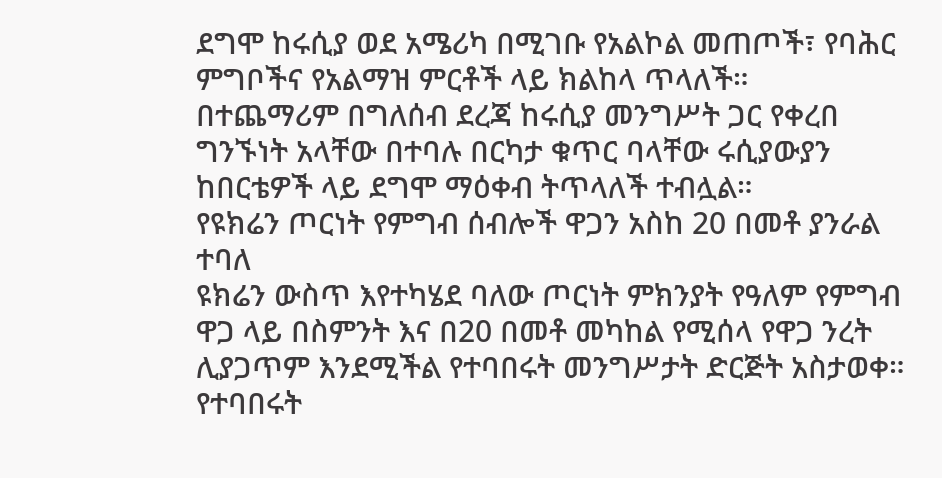ደግሞ ከሩሲያ ወደ አሜሪካ በሚገቡ የአልኮል መጠጦች፣ የባሕር ምግቦችና የአልማዝ ምርቶች ላይ ክልከላ ጥላለች።
በተጨማሪም በግለሰብ ደረጃ ከሩሲያ መንግሥት ጋር የቀረበ ግንኙነት አላቸው በተባሉ በርካታ ቁጥር ባላቸው ሩሲያውያን ከበርቴዎች ላይ ደግሞ ማዕቀብ ትጥላለች ተብሏል።
የዩክሬን ጦርነት የምግብ ሰብሎች ዋጋን አስከ 20 በመቶ ያንራል ተባለ
ዩክሬን ውስጥ እየተካሄደ ባለው ጦርነት ምክንያት የዓለም የምግብ ዋጋ ላይ በስምንት እና በ20 በመቶ መካከል የሚሰላ የዋጋ ንረት ሊያጋጥም እንደሚችል የተባበሩት መንግሥታት ድርጅት አስታወቀ።
የተባበሩት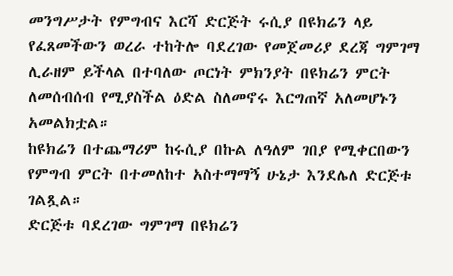መንግሥታት የምግብና እርሻ ድርጅት ሩሲያ በዩክሬን ላይ የፈጸመችውን ወረራ ተከትሎ ባደረገው የመጀመሪያ ደረጃ ግምገማ ሊራዘም ይችላል በተባለው ጦርነት ምክንያት በዩክሬን ምርት ለመሰብሰብ የሚያስችል ዕድል ስለመኖሩ እርግጠኛ አለመሆኑን አመልክቷል።
ከዩክሬን በተጨማሪም ከሩሲያ በኩል ለዓለም ገበያ የሚቀርበውን የምግብ ምርት በተመለከተ አስተማማኝ ሁኔታ እንደሌለ ድርጅቱ ገልጿል።
ድርጅቱ ባደረገው ግምገማ በዩክሬን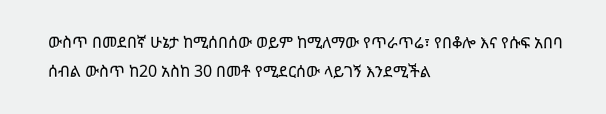ውስጥ በመደበኛ ሁኔታ ከሚሰበሰው ወይም ከሚለማው የጥራጥሬ፣ የበቆሎ እና የሱፍ አበባ ሰብል ውስጥ ከ20 አስከ 30 በመቶ የሚደርሰው ላይገኝ እንደሚችል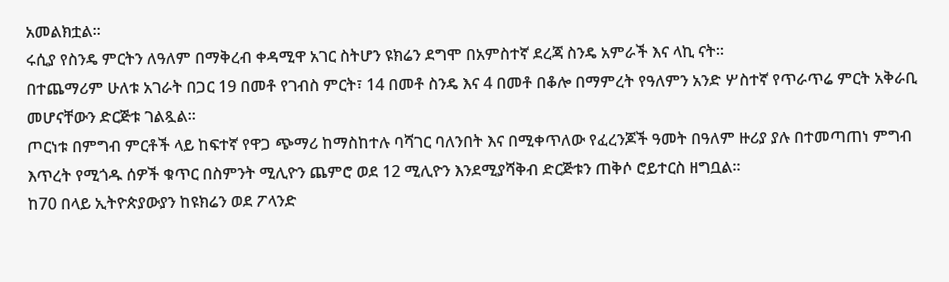አመልክቷል።
ሩሲያ የስንዴ ምርትን ለዓለም በማቅረብ ቀዳሚዋ አገር ስትሆን ዩክሬን ደግሞ በአምስተኛ ደረጃ ስንዴ አምራች እና ላኪ ናት።
በተጨማሪም ሁለቱ አገራት በጋር 19 በመቶ የገብስ ምርት፣ 14 በመቶ ስንዴ እና 4 በመቶ በቆሎ በማምረት የዓለምን አንድ ሦስተኛ የጥራጥሬ ምርት አቅራቢ መሆናቸውን ድርጅቱ ገልጿል።
ጦርነቱ በምግብ ምርቶች ላይ ከፍተኛ የዋጋ ጭማሪ ከማስከተሉ ባሻገር ባለንበት እና በሚቀጥለው የፈረንጆች ዓመት በዓለም ዙሪያ ያሉ በተመጣጠነ ምግብ እጥረት የሚጎዱ ሰዎች ቁጥር በስምንት ሚሊዮን ጨምሮ ወደ 12 ሚሊዮን እንደሚያሻቅብ ድርጅቱን ጠቅሶ ሮይተርስ ዘግቧል።
ከ70 በላይ ኢትዮጵያውያን ከዩክሬን ወደ ፖላንድ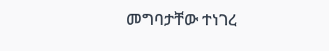መግባታቸው ተነገረ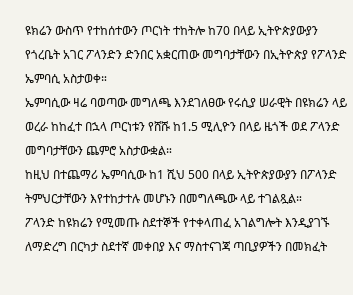ዩክሬን ውስጥ የተከሰተውን ጦርነት ተከትሎ ከ70 በላይ ኢትዮጵያውያን የጎረቤት አገር ፖላንድን ድንበር አቋርጠው መግባታቸውን በኢትዮጵያ የፖላንድ ኤምባሲ አስታወቀ።
ኤምባሲው ዛሬ ባወጣው መግለጫ እንደገለፀው የሩሲያ ሠራዊት በዩክሬን ላይ ወረራ ከከፈተ በኋላ ጦርነቱን የሸሹ ከ1.5 ሚሊዮን በላይ ዜጎች ወደ ፖላንድ መግባታቸውን ጨምሮ አስታውቋል።
ከዚህ በተጨማሪ ኤምባሲው ከ1 ሺህ 500 በላይ ኢትዮጵያውያን በፖላንድ ትምህርታቸውን እየተከታተሉ መሆኑን በመግለጫው ላይ ተገልጿል።
ፖላንድ ከዩክሬን የሚመጡ ስደተኞች የተቀላጠፈ አገልግሎት እንዲያገኙ ለማድረግ በርካታ ስደተኛ መቀበያ እና ማስተናገጃ ጣቢያዎችን በመክፈት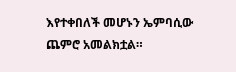እየተቀበለች መሆኑን ኤምባሲው ጨምሮ አመልክቷል።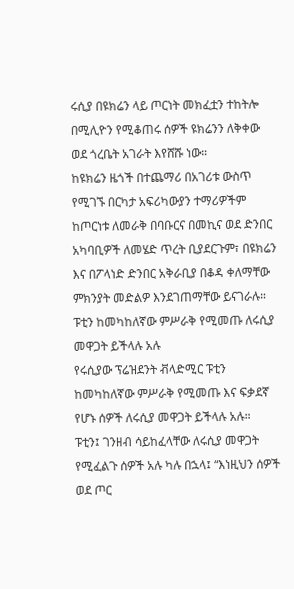ሩሲያ በዩክሬን ላይ ጦርነት መክፈቷን ተከትሎ በሚሊዮን የሚቆጠሩ ሰዎች ዩክሬንን ለቅቀው ወደ ጎረቤት አገራት እየሸሹ ነው።
ከዩክሬን ዜጎች በተጨማሪ በአገሪቱ ውስጥ የሚገኙ በርካታ አፍሪካውያን ተማሪዎችም ከጦርነቱ ለመራቅ በባቡርና በመኪና ወደ ድንበር አካባቢዎች ለመሄድ ጥረት ቢያደርጉም፣ በዩክሬን እና በፖላነድ ድንበር አቅራቢያ በቆዳ ቀለማቸው ምክንያት መድልዎ እንደገጠማቸው ይናገራሉ።
ፑቲን ከመካከለኛው ምሥራቅ የሚመጡ ለሩሲያ መዋጋት ይችላሉ አሉ
የሩሲያው ፕሬዝደንት ቭላድሚር ፑቲን ከመካከለኛው ምሥራቅ የሚመጡ እና ፍቃደኛ የሆኑ ሰዎች ለሩሲያ መዋጋት ይችላሉ አሉ።
ፑቲን፤ ገንዘብ ሳይከፈላቸው ለሩሲያ መዋጋት የሚፈልጉ ሰዎች አሉ ካሉ በኋላ፤ “እነዚህን ሰዎች ወደ ጦር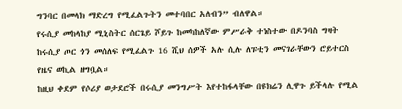ግንባር በመላክ ማድረግ የሚፈልጉትን መተባበር አለብን” ብለዋል።
የሩሲያ መከላከያ ሚኒስትር ሰርጌይ ሾይጉ ከመካከለኛው ምሥራቅ ተነስተው በዶንባስ ግዛት ከሩሲያ ጦር ጎን መሰለፍ የሚፈልጉ 16 ሺህ ሰዎች አሉ ሲሉ ለፑቲን መናገራቸውን ሮይተርስ የዜና ወኪል ዘግቧል።
ከዚህ ቀደም የሶሪያ ወታደሮች በሩሲያ መንግሥት እየተከፋላቸው በዩክሬን ሊዋጉ ይችላሉ የሚል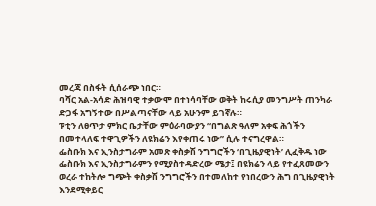መረጃ በስፋት ሲሰራጭ ነበር።
ባሻር አል-አሳድ ሕዝባዊ ተቃውሞ በተነሳባቸው ወቅት ከሩሲያ መንግሥት ጠንካራ ድጋፋ አግኝተው በሥልጣናቸው ላይ አሁንም ይገኛሉ።
ፑቲን ለፀጥታ ምክር ቤታቸው ምዕራባውያን “በግልጽ ዓለም አቀፍ ሕጎችን በመተላለፍ ተዋጊዎችን ለዩክሬን እየቀጠሩ ነው” ሲሉ ተናግረዋል።
ፌስቡክ እና ኢንስታግራም አመጽ ቀስቃሽ ንግግሮችን ‘በጊዜያዊነት’ ሊፈቅዱ ነው
ፌስቡክ እና ኢንስታግራምን የሚያስተዳድረው ሜታ፤ በዩክሬን ላይ የተፈጸመውን ወረራ ተከትሎ ግጭት ቀስቃሽ ንግግሮችን በተመለከተ የነበረውን ሕግ በጊዜያዊነት እንደሚቀይር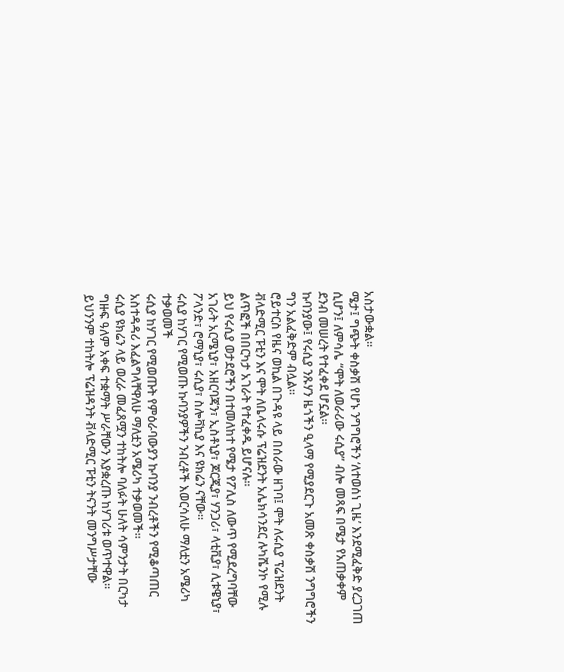አስታውቋል።
ሜታ፤ ግጭት ቀስቃሽ የሆኑ ንግግሮችን ‘ለተወሰነ ጊዜ’ እንደሚፈቅድ ያረጋገጠ ሲሆን፤ ለምሳሌ “ሞት ለወራሪው ሩሲያ” ብሎ መጻፍ በሜታ የአጠቃቀም ደንብ መሠረት የተፈቀደ ሆኗል።
ኩባንያው፤ የሩሲያ ንጹሃን ዜጎችን ዒላማ የሚያደርጉ አመጽ ቀስቃሽ ንግግሮችን ግን አልፈቅድም ብሏል።
ሮይተርስ የዜና ወኪል በጉዳዩ ላይ በሰራው ዘገባ፤ ሞት ለሩሲያ ፕሬዝደንት ቭላድሚር ፑቲን እና ሞት ለቤላሩሱ ፕሬዝደንት አሌክሳንደር ሉካሼንኮ የሚሉ ልጥፎች በበርካታ አገራት የተፈቀዱ ይሆናሉ።
ይህ የሩሲያ ወታደሮችን በተመለከተ የሜታ የፖሊስ ለውጥ የሚደረግባቸው አገራት አርሜኒያ፣ አዘርባጃን፣ ኢስቶኒያ፣ ጆርጂያ፣ ሃንጋሪ፣ ላቲቪያ፣ ሊቱዌኒያ፣ ፖላንድ፣ ሮማኒያ፣ ሩሲያ፣ ስሎቫኪያ እና ዩክሬን ናቸው።
ሩሲያ ከሃገር የሚወጡ ኩባንያዎችን ንብረቶች እወርሳለሁ ማለቷን አሜሪካ ተቃወመች
ሩሲያ ከሃገር የሚወጡት የምዕራባውያን ኩባንያ ንብረቶችን የሚቆጣጠር አስተዳዳሪ እፈልግላቸዋለሁ ማለቷን አሜሪካ ተቃወመች።
ሩሲያ ዩክሬን ላይ ወረራ መፈጸሟን ተከትሎ ባለፉት ሁለት ሳምንታት በርካታ ግዙፍ ዓለም አቀፍ ተቋማት ሥራቸውን እያቋረጡ ከሃገሪቱ ወጥተዋል።
ይህንንም ተከትሎ ፕሬዝዳንት ቭላድሚር ፑቲን ትናንት መንግሥታቸው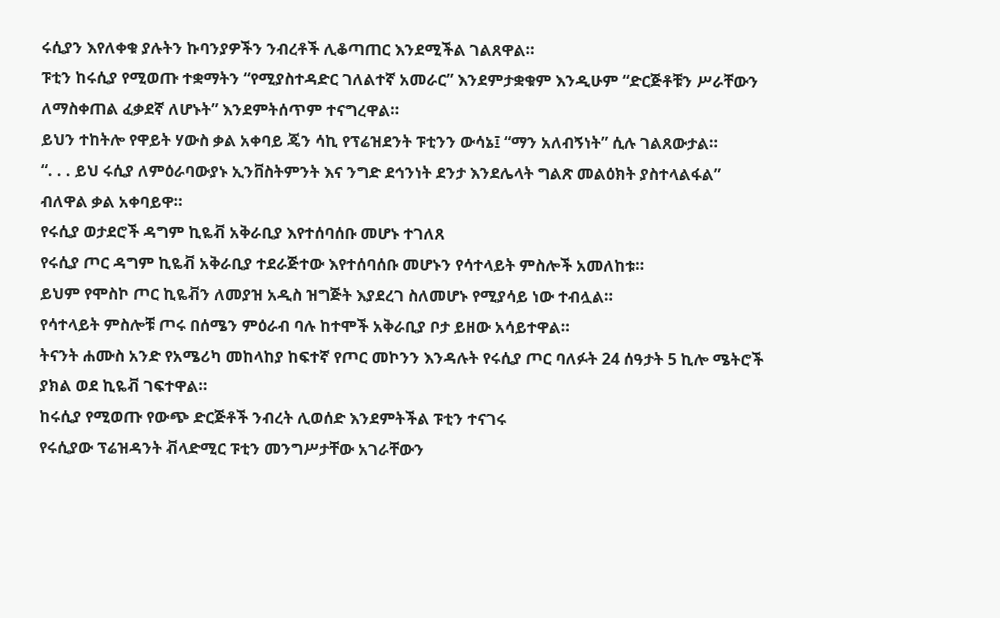ሩሲያን እየለቀቁ ያሉትን ኩባንያዎችን ንብረቶች ሊቆጣጠር እንደሚችል ገልጸዋል።
ፑቲን ከሩሲያ የሚወጡ ተቋማትን “የሚያስተዳድር ገለልተኛ አመራር” እንደምታቋቁም እንዲሁም “ድርጅቶቹን ሥራቸውን ለማስቀጠል ፈቃደኛ ለሆኑት” እንደምትሰጥም ተናግረዋል።
ይህን ተከትሎ የዋይት ሃውስ ቃል አቀባይ ጄን ሳኪ የፕሬዝደንት ፑቲንን ውሳኔ፤ “ማን አለብኝነት” ሲሉ ገልጸውታል።
“. . . ይህ ሩሲያ ለምዕራባውያኑ ኢንቨስትምንት እና ንግድ ደኅንነት ደንታ እንደሌላት ግልጽ መልዕክት ያስተላልፋል” ብለዋል ቃል አቀባይዋ።
የሩሲያ ወታደሮች ዳግም ኪዬቭ አቅራቢያ እየተሰባሰቡ መሆኑ ተገለጸ
የሩሲያ ጦር ዳግም ኪዬቭ አቅራቢያ ተደራጅተው እየተሰባሰቡ መሆኑን የሳተላይት ምስሎች አመለከቱ።
ይህም የሞስኮ ጦር ኪዬቭን ለመያዝ አዲስ ዝግጅት እያደረገ ስለመሆኑ የሚያሳይ ነው ተብሏል።
የሳተላይት ምስሎቹ ጦሩ በሰሜን ምዕራብ ባሉ ከተሞች አቅራቢያ ቦታ ይዘው አሳይተዋል።
ትናንት ሐሙስ አንድ የአሜሪካ መከላከያ ከፍተኛ የጦር መኮንን እንዳሉት የሩሲያ ጦር ባለፉት 24 ሰዓታት 5 ኪሎ ሜትሮች ያክል ወደ ኪዬቭ ገፍተዋል።
ከሩሲያ የሚወጡ የውጭ ድርጅቶች ንብረት ሊወሰድ እንደምትችል ፑቲን ተናገሩ
የሩሲያው ፕሬዝዳንት ቭላድሚር ፑቲን መንግሥታቸው አገራቸውን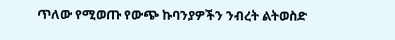ጥለው የሚወጡ የውጭ ኩባንያዎችን ንብረት ልትወስድ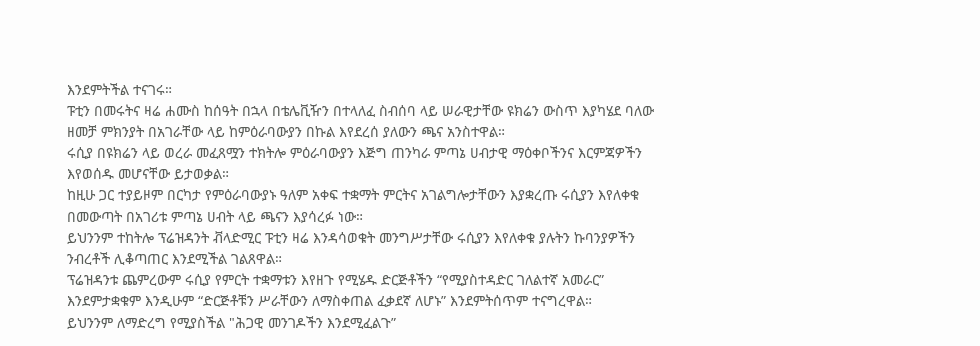እንደምትችል ተናገሩ።
ፑቲን በመሩትና ዛሬ ሐሙስ ከሰዓት በኋላ በቴሌቪዥን በተላለፈ ስብሰባ ላይ ሠራዊታቸው ዩክሬን ውስጥ እያካሄደ ባለው ዘመቻ ምክንያት በአገራቸው ላይ ከምዕራባውያን በኩል እየደረሰ ያለውን ጫና አንስተዋል።
ሩሲያ በዩክሬን ላይ ወረራ መፈጸሟን ተክትሎ ምዕራባውያን እጅግ ጠንካራ ምጣኔ ሀብታዊ ማዕቀቦችንና እርምጃዎችን እየወሰዱ መሆናቸው ይታወቃል።
ከዚሁ ጋር ተያይዞም በርካታ የምዕራባውያኑ ዓለም አቀፍ ተቋማት ምርትና አገልግሎታቸውን እያቋረጡ ሩሲያን እየለቀቁ በመውጣት በአገሪቱ ምጣኔ ሀብት ላይ ጫናን እያሳረፉ ነው።
ይህንንም ተከትሎ ፕሬዝዳንት ቭላድሚር ፑቲን ዛሬ እንዳሳወቁት መንግሥታቸው ሩሲያን እየለቀቁ ያሉትን ኩባንያዎችን ንብረቶች ሊቆጣጠር እንደሚችል ገልጸዋል።
ፕሬዝዳንቱ ጨምረውም ሩሲያ የምርት ተቋማቱን እየዘጉ የሚሄዱ ድርጅቶችን “የሚያስተዳድር ገለልተኛ አመራር” እንደምታቋቁም እንዲሁም “ድርጅቶቹን ሥራቸውን ለማስቀጠል ፈቃደኛ ለሆኑ” እንደምትሰጥም ተናግረዋል።
ይህንንም ለማድረግ የሚያስችል "ሕጋዊ መንገዶችን እንደሚፈልጉ”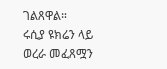ገልጸዋል።
ሩሲያ ዩክሬን ላይ ወረራ መፈጸሟን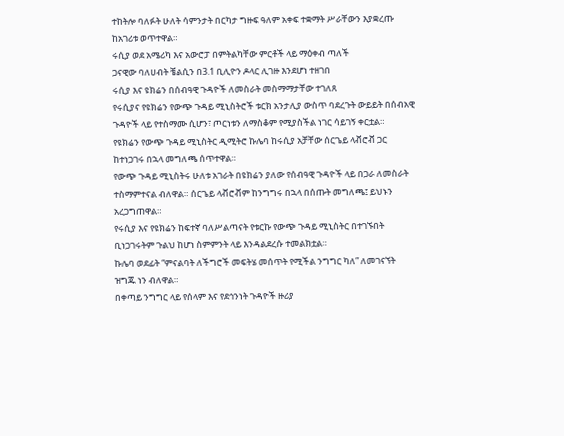ተከትሎ ባለፉት ሁለት ሳምንታት በርካታ ግዙፍ ዓለም አቀፍ ተቋማት ሥራቸውን እያቋረጡ ከአገሪቱ ወጥተዋል።
ሩሲያ ወደ አሜሪካ እና አውሮፓ በምትልካቸው ምርቶች ላይ ማዕቀብ ጣለች
ጋናዊው ባለሀብት ቼልሲን በ3.1 ቢሊዮን ዶላር ሊገዙ እንደሆነ ተዘገበ
ሩሲያ እና ዩክሬን በሰብዓዊ ጉዳዮች ለመስራት መስማማታቸው ተገለጸ
የሩሲያና የዩክሬን የውጭ ጉዳይ ሚኒስትሮች ቱርክ አንታሊያ ውስጥ ባደረጉት ውይይት በሰብአዊ ጉዳዮች ላይ የተስማሙ ሲሆን፣ ጦርነቱን ለማስቆም የሚያስችል ነገር ሳይገኝ ቀርቷል።
የዩክሬን የውጭ ጉዳይ ሚኒስትር ዲሚትሮ ኩሌባ ከሩሲያ አቻቸው ሰርጌይ ላቭሮቭ ጋር ከተነጋገሩ በኋላ መግለጫ ሰጥተዋል።
የውጭ ጉዳይ ሚኒስትሩ ሁለቱ አገራት በዩክሬን ያለው የሰብዓዊ ጉዳዮች ላይ በጋራ ለመስራት ተስማምተናል ብለዋል። ሰርጌይ ላቭሮቭም ከንግግሩ በኋላ በሰጡት መግለጫ፤ ይህኑን አረጋግጠዋል።
የሩሲያ እና የዩክሬን ከፍተኛ ባለሥልጣናት የቱርኩ የውጭ ጉዳይ ሚኒስትር በተገኙበት ቢነጋገሩትም ጉልህ ከሆነ ስምምንት ላይ እንዳልደረሱ ተመልክቷል።
ኩሌባ ወደፊት “ምናልባት ለችግሮች መፍትሄ መሰጥት የሚችል ንግግር ካለ” ለመገናኘት ዝግጁ ነን ብለዋል።
በቀጣይ ንግግር ላይ የሰላም እና የደኅንነት ጉዳዮች ዙሪያ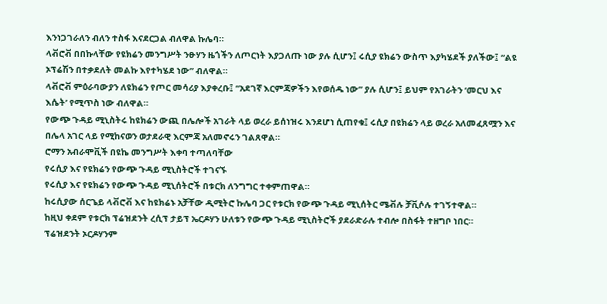እንነጋገራለን ብለን ተስፋ እናደርጋል ብለዋል ኩሌባ።
ላቭሮቭ በበኩላቸው የዩክሬን መንግሥት ንፁሃን ዜጎችን ለጦርነት እያጋለጡ ነው ያሉ ሲሆን፤ ሩሲያ ዩክሬን ውስጥ እያካሄደች ያለችው፤ “ልዩ ኦፕሬሽን በተቃደለት መልኩ እየተካሄደ ነው” ብለዋል።
ላቭሮቭ ምዕራባውያን ለዩክሬን የጦር መሳሪያ እያቀረቡ፤ “አደገኛ እርምጃዎችን እየወሰዱ ነው” ያሉ ሲሆን፤ ይህም የአገራትን ‘መርህ እና እሴት’ የሚጥስ ነው ብለዋል።
የውጭ ጉዳይ ሚኒስትሩ ከዩክሬን ውጪ በሌሎች አገራት ላይ ወረራ ይሰነዝሩ እንደሆነ ሲጠየቁ፤ ሩሲያ በዩክሬን ላይ ወረራ አለመፈጸሟን እና በሌላ አገር ላይ የሚከናወን ወታደራዊ እርምጃ አለመኖሩን ገልጸዋል።
ሮማን አብራሞቪች በዩኬ መንግሥት እቀባ ተጣለባቸው
የሩሲያ እና የዩክሬን የውጭ ጉዳይ ሚኒስትሮች ተገናኙ
የሩሲያ እና የዩክሬን የውጭ ጉዳይ ሚኒሰትሮች በቱርክ ለንግግር ተቀምጠዋል።
ከሩሲያው ሰርጌይ ላቭሮቭ እና ከዩክሬኑ አቻቸው ዲሚትሮ ኩሌባ ጋር የቱርክ የውጭ ጉዳይ ሚኒሰትር ሜቭሉ ቻቪሶሉ ተገኝተዋል።
ከዚህ ቀደም የቱርክ ፕሬዝደንት ረሲፕ ታይፕ ኤርዶሃን ሁለቱን የውጭ ጉዳይ ሚኒስትሮች ያደራድራሉ ተብሎ በስፋት ተዘግቦ ነበር።
ፕሬዝደንት ኦርዶሃንም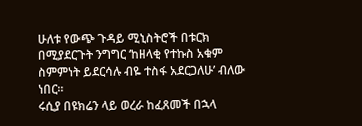ሁለቱ የውጭ ጉዳይ ሚኒስትሮች በቱርክ በሚያደርጉት ንግግር ‘ከዘላቂ የተኩስ አቁም ስምምነት ይደርሳሉ ብዬ ተስፋ አደርጋለሁ’ ብለው ነበር።
ሩሲያ በዩክሬን ላይ ወረራ ከፈጸመች በኋላ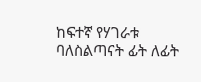ከፍተኛ የሃገራቱ ባለስልጣናት ፊት ለፊት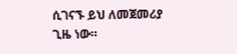ሲገናኙ ይህ ለመጀመሪያ ጊዜ ነው።